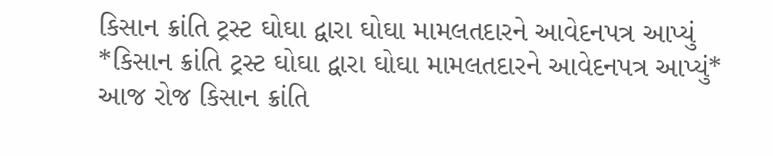કિસાન ક્રાંતિ ટ્રસ્ટ ઘોઘા દ્વારા ઘોઘા મામલતદારને આવેદનપત્ર આપ્યું
*કિસાન ક્રાંતિ ટ્રસ્ટ ઘોઘા દ્વારા ઘોઘા મામલતદારને આવેદનપત્ર આપ્યું*
આજ રોજ કિસાન ક્રાંતિ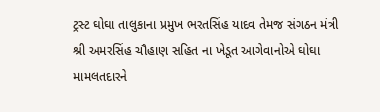ટ્રસ્ટ ઘોઘા તાલુકાના પ્રમુખ ભરતસિંહ યાદવ તેમજ સંગઠન મંત્રી શ્રી અમરસિંહ ચૌહાણ સહિત ના ખેડૂત આગેવાનોએ ઘોઘા મામલતદારને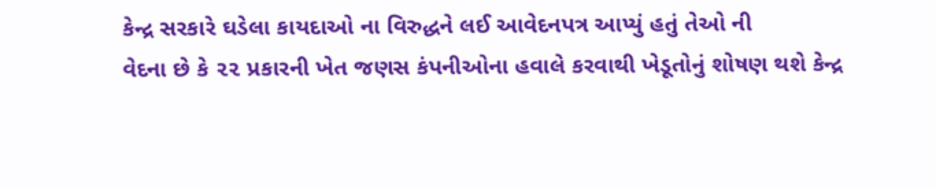કેન્દ્ર સરકારે ઘડેલા કાયદાઓ ના વિરુદ્ધને લઈ આવેદનપત્ર આપ્યું હતું તેઓ ની
વેદના છે કે ૨૨ પ્રકારની ખેત જણસ કંપનીઓના હવાલે કરવાથી ખેડૂતોનું શોષણ થશે કેન્દ્ર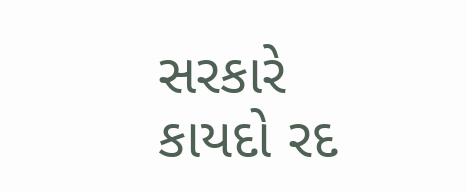સરકારે કાયદો રદ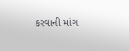કરવાની માંગ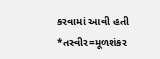કરવામાં આવી હતી
*તસ્વીર=મૂળશંકર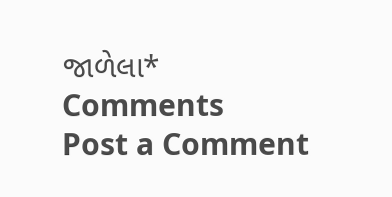જાળેલા*
Comments
Post a Comment